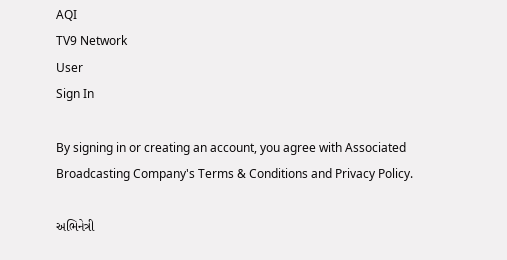AQI
TV9 Network
User
Sign In

By signing in or creating an account, you agree with Associated Broadcasting Company's Terms & Conditions and Privacy Policy.

અભિનેત્રી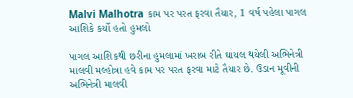Malvi Malhotra કામ પર પરત ફરવા તૈયાર, 1 વર્ષ પહેલા પાગલ આશિકે કર્યો હતો હુમલો

પાગલ આશિકથી છરીના હુમલામાં ખરાબ રીતે ઘાયલ થયેલી અભિનેત્રી માલવી મલ્હોત્રા હવે કામ પર પરત ફરવા માટે તૈયાર છે. ઉડાન મૂવીની અભિનેત્રી માલવી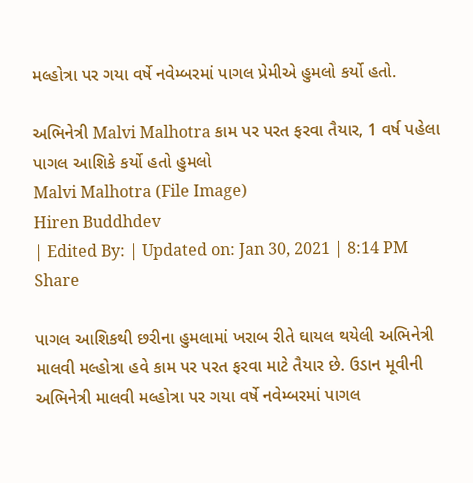મલ્હોત્રા પર ગયા વર્ષે નવેમ્બરમાં પાગલ પ્રેમીએ હુમલો કર્યો હતો.

અભિનેત્રી Malvi Malhotra કામ પર પરત ફરવા તૈયાર, 1 વર્ષ પહેલા પાગલ આશિકે કર્યો હતો હુમલો
Malvi Malhotra (File Image)
Hiren Buddhdev
| Edited By: | Updated on: Jan 30, 2021 | 8:14 PM
Share

પાગલ આશિકથી છરીના હુમલામાં ખરાબ રીતે ઘાયલ થયેલી અભિનેત્રી માલવી મલ્હોત્રા હવે કામ પર પરત ફરવા માટે તૈયાર છે. ઉડાન મૂવીની અભિનેત્રી માલવી મલ્હોત્રા પર ગયા વર્ષે નવેમ્બરમાં પાગલ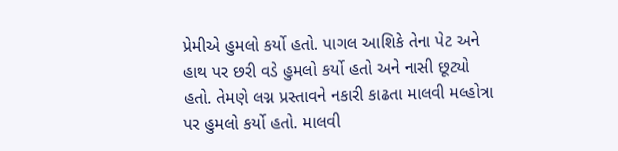પ્રેમીએ હુમલો કર્યો હતો. પાગલ આશિકે તેના પેટ અને હાથ પર છરી વડે હુમલો કર્યો હતો અને નાસી છૂટ્યો હતો. તેમણે લગ્ન પ્રસ્તાવને નકારી કાઢતા માલવી મલ્હોત્રા પર હુમલો કર્યો હતો. માલવી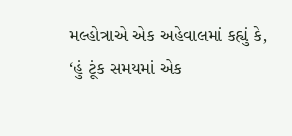મલ્હોત્રાએ એક અહેવાલમાં કહ્યું કે, ‘હું ટૂંક સમયમાં એક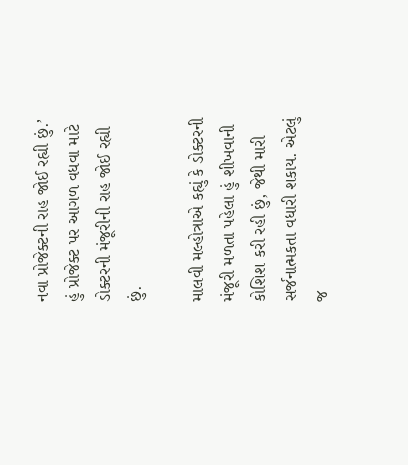નવા પ્રોજેક્ટની રાહ જોઈ રહ્યી છું.’ હું પ્રોજેક્ટ પર આગળ વધવા માટે ડોક્ટરની મંજૂરીની રાહ જોઈ રહ્યી છું.

માલવી મલ્હોત્રાએ કહ્યું કે ડોક્ટરની મંજૂરી મળતા પહેલા હું શીખવાની કોશિશ કરી રહી છું, જેથી મારી સર્જનાત્મકતા વધારી શકાય. એટલું જ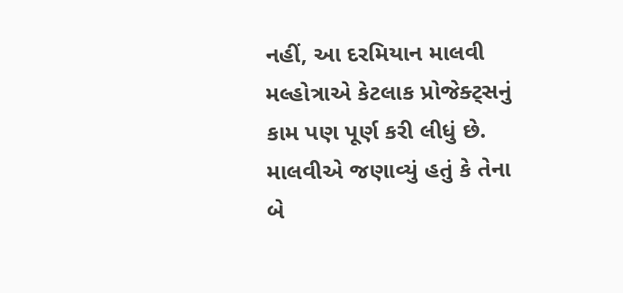નહીં, આ દરમિયાન માલવી મલ્હોત્રાએ કેટલાક પ્રોજેક્ટ્સનું કામ પણ પૂર્ણ કરી લીધું છે. માલવીએ જણાવ્યું હતું કે તેના બે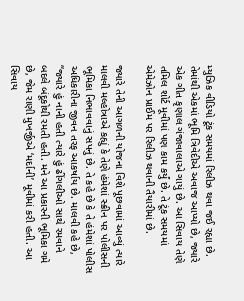મ્યુઝિક વીડિયો ટૂંક સમયમાં રિલીઝ થવા જઈ રહ્યા છે. તેમાંથી એકમાં ભૂમિ ત્રિવેદીએ અવાજ આપ્યો છે, જ્યારે એક ગીત કૃણાલ ગંજાવાલાએ ગાયું છે. આ સિવાય તેણે તમિલ શોર્ટ મૂવીમાં પણ કામ કર્યું છે. તે ટૂંક સમયમાં એમેઝોન પ્રાઈમ પર રિલીઝ થવાની તૈયારીમાં છે.

જ્યારે તેની આગળની યોજના વિશે પૂછવામાં આવ્યું ત્યારે માલવી મલ્હોત્રાએ કહ્યું કે તેણે હંમેશાં સ્ક્રીન પર પોલીસની ભૂમિકા નિભાવવાનું સપનું છે. તે કહે છે કે તે હંમેશાં પોલીસ અધિકારીના જીવન તરફ આકર્ષાય છે. માલવી કહે છે, “જ્યારે હું નાની હતી ત્યારે હું ઢીંગલીઓ સાથે રમવાને બદલે બંદૂકોથી રમતી હતી. મને આ પ્રકારની ભૂમિકા ગમે છે, જેમ રાણી મુખર્જીએ ‘મર્દાની’ મૂવીમાં કરી હતી. આ સિવાય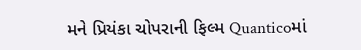મને પ્રિયંકા ચોપરાની ફિલ્મ Quanticoમાં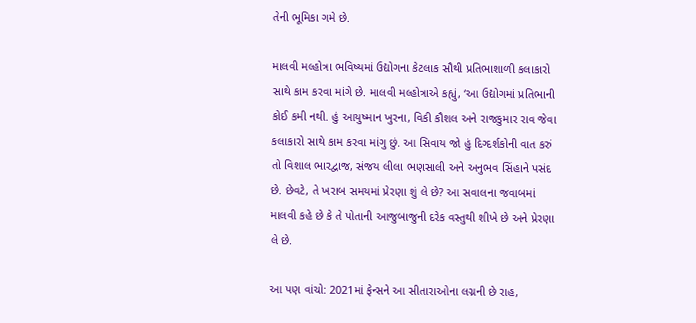તેની ભૂમિકા ગમે છે.

માલવી મલ્હોત્રા ભવિષ્યમાં ઉદ્યોગના કેટલાક સૌથી પ્રતિભાશાળી કલાકારો સાથે કામ કરવા માંગે છે. માલવી મલ્હોત્રાએ કહ્યું, ‘આ ઉદ્યોગમાં પ્રતિભાની કોઈ કમી નથી. હું આયુષ્માન ખુરના, વિકી કૌશલ અને રાજકુમાર રાવ જેવા કલાકારો સાથે કામ કરવા માંગુ છું. આ સિવાય જો હું દિગ્દર્શકોની વાત કરું તો વિશાલ ભારદ્વાજ, સંજય લીલા ભણસાલી અને અનુભવ સિંહાને પસંદ છે. છેવટે, તે ખરાબ સમયમાં પ્રેરણા શું લે છે? આ સવાલના જવાબમાં માલવી કહે છે કે તે પોતાની આજુબાજુની દરેક વસ્તુથી શીખે છે અને પ્રેરણા લે છે.

આ પણ વાંચો: 2021માં ફેન્સને આ સીતારાઓના લગ્નની છે રાહ,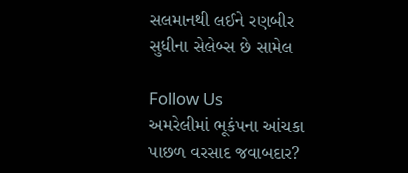સલમાનથી લઈને રણબીર સુધીના સેલેબ્સ છે સામેલ

Follow Us
અમરેલીમાં ભૂકંપના આંચકા પાછળ વરસાદ જવાબદાર?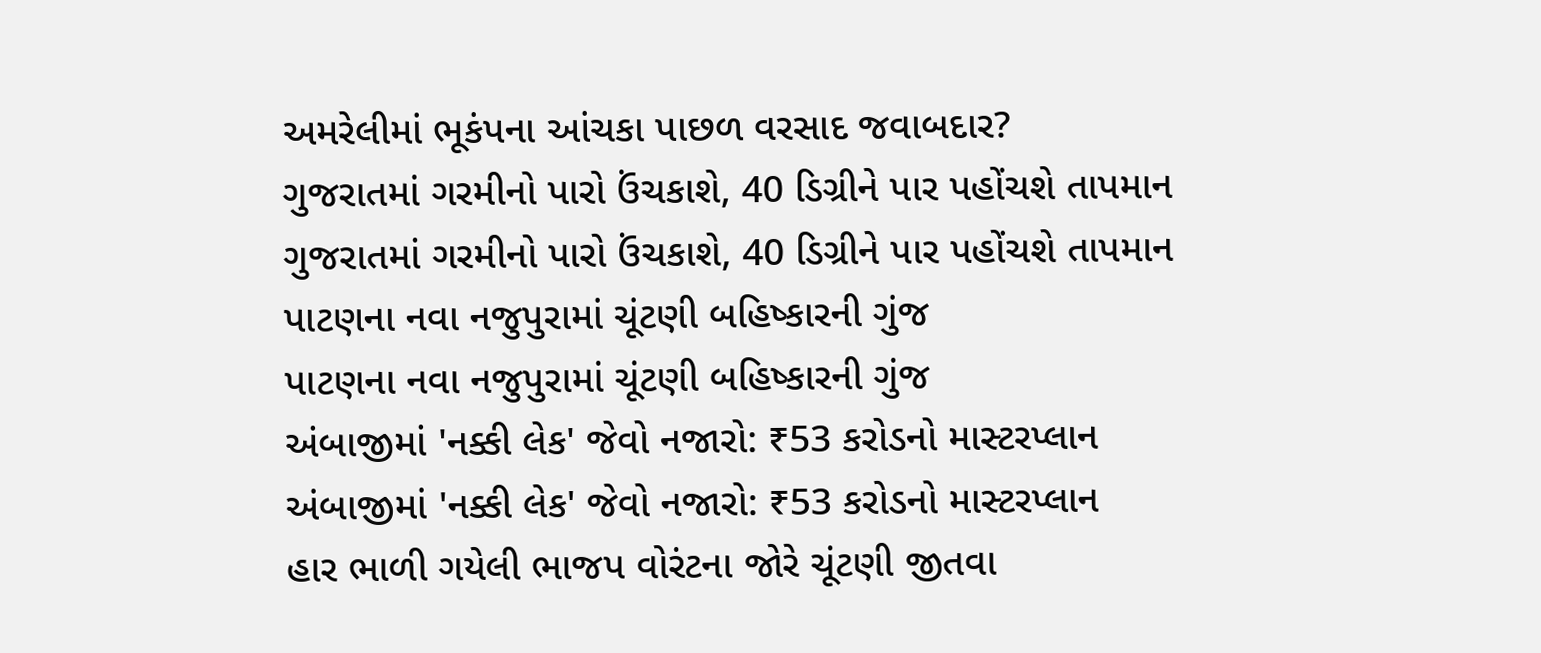અમરેલીમાં ભૂકંપના આંચકા પાછળ વરસાદ જવાબદાર?
ગુજરાતમાં ગરમીનો પારો ઉંચકાશે, 40 ડિગ્રીને પાર પહોંચશે તાપમાન
ગુજરાતમાં ગરમીનો પારો ઉંચકાશે, 40 ડિગ્રીને પાર પહોંચશે તાપમાન
પાટણના નવા નજુપુરામાં ચૂંટણી બહિષ્કારની ગુંજ
પાટણના નવા નજુપુરામાં ચૂંટણી બહિષ્કારની ગુંજ
અંબાજીમાં 'નક્કી લેક' જેવો નજારો: ₹53 કરોડનો માસ્ટરપ્લાન
અંબાજીમાં 'નક્કી લેક' જેવો નજારો: ₹53 કરોડનો માસ્ટરપ્લાન
હાર ભાળી ગયેલી ભાજપ વોરંટના જોરે ચૂંટણી જીતવા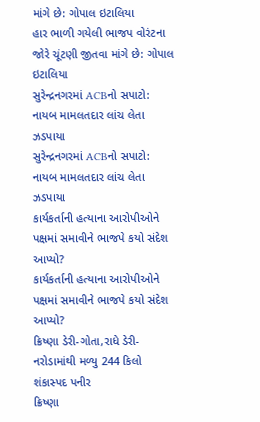માંગે છે: ગોપાલ ઇટાલિયા
હાર ભાળી ગયેલી ભાજપ વોરંટના જોરે ચૂંટણી જીતવા માંગે છે: ગોપાલ ઇટાલિયા
સુરેન્દ્રનગરમાં ACBનો સપાટો: નાયબ મામલતદાર લાંચ લેતા ઝડપાયા
સુરેન્દ્રનગરમાં ACBનો સપાટો: નાયબ મામલતદાર લાંચ લેતા ઝડપાયા
કાર્યકર્તાની હત્યાના આરોપીઓને પક્ષમાં સમાવીને ભાજપે કયો સંદેશ આપ્યો?
કાર્યકર્તાની હત્યાના આરોપીઓને પક્ષમાં સમાવીને ભાજપે કયો સંદેશ આપ્યો?
ક્રિષ્ણા ડેરી-ગોતા,રાધે ડેરી-નરોડામાંથી મળ્યુ 244 કિલો શંકાસ્પદ પનીર
ક્રિષ્ણા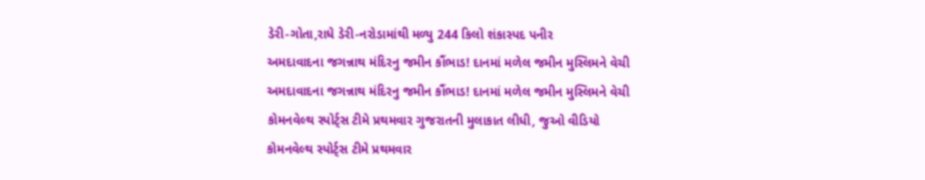ડેરી-ગોતા,રાધે ડેરી-નરોડામાંથી મળ્યુ 244 કિલો શંકાસ્પદ પનીર
અમદાવાદના જગન્નાથ મંદિરનુ જમીન કૌંભાડ! દાનમાં મળેલ જમીન મુસ્લિમને વેચી
અમદાવાદના જગન્નાથ મંદિરનુ જમીન કૌંભાડ! દાનમાં મળેલ જમીન મુસ્લિમને વેચી
કોમનવેલ્થ સ્પોર્ટ્સ ટીમે પ્રથમવાર ગુજરાતની મુલાકાત લીધી, જુઓ વીડિયો
કોમનવેલ્થ સ્પોર્ટ્સ ટીમે પ્રથમવાર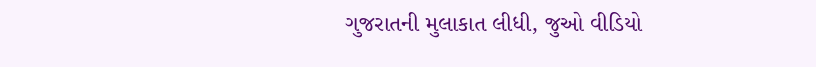ગુજરાતની મુલાકાત લીધી, જુઓ વીડિયો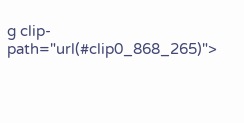g clip-path="url(#clip0_868_265)">